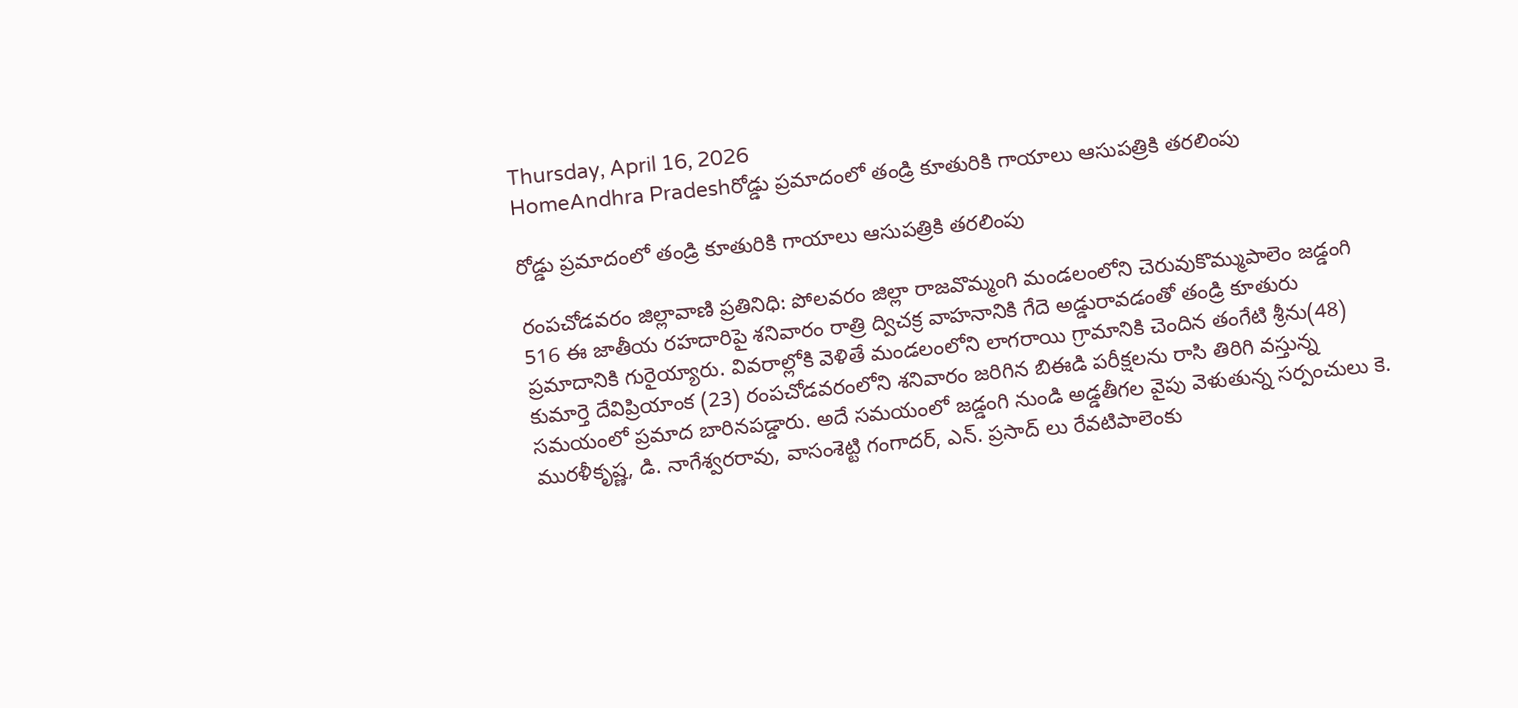Thursday, April 16, 2026
HomeAndhra Pradeshరోడ్డు ప్రమాదంలో తండ్రి కూతురికి గాయాలు ఆసుపత్రికి తరలింపు

రోడ్డు ప్రమాదంలో తండ్రి కూతురికి గాయాలు ఆసుపత్రికి తరలింపు

రంపచోడవరం జిల్లావాణి ప్రతినిధి: పోలవరం జిల్లా రాజవొమ్మంగి మండలంలోని చెరువుకొమ్ముపాలెం జడ్డంగి 516 ఈ జాతీయ రహదారిపై శనివారం రాత్రి ద్విచక్ర వాహనానికి గేదె అడ్డురావడంతో తండ్రి కూతురు ప్రమాదానికి గురైయ్యారు. వివరాల్లోకి వెళితే మండలంలోని లాగరాయి గ్రామానికి చెందిన తంగేటి శ్రీను(48) కుమార్తె దేవిప్రియాంక (23) రంపచోడవరంలోని శనివారం జరిగిన బిఈడి పరీక్షలను రాసి తిరిగి వస్తున్న సమయంలో ప్రమాద బారినపడ్డారు. అదే సమయంలో జడ్డంగి నుండి అడ్డతీగల వైపు వెళుతున్న సర్పంచులు కె. మురళీకృష్ణ, డి. నాగేశ్వరరావు, వాసంశెట్టి గంగాదర్, ఎన్. ప్రసాద్ లు రేవటిపాలెంకు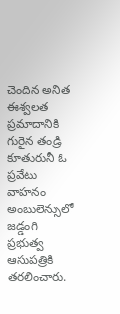చెందిన అనిత ఈశ్వలత ప్రమాదానికి గురైన తండ్రి కూతురునీ ఓ ప్రవేటు వాహనం అంబులెన్సులో జడ్డంగి ప్రభుత్వ ఆసుపత్రికి తరలించారు.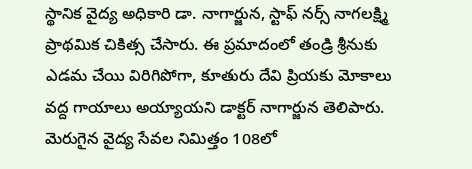స్థానిక వైద్య అధికారి డా. నాగార్జున, స్టాఫ్ నర్స్ నాగలక్ష్మి ప్రాథమిక చికిత్స చేసారు. ఈ ప్రమాదంలో తండ్రి శ్రీనుకు ఎడమ చేయి విరిగిపోగా, కూతురు దేవి ప్రియకు మోకాలు వద్ద గాయాలు అయ్యాయని డాక్టర్ నాగార్జున తెలిపారు. మెరుగైన వైద్య సేవల నిమిత్తం 108లో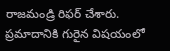రాజమండ్రి రిఫర్ చేశారు. ప్రమాదానికి గురైన విషయంలో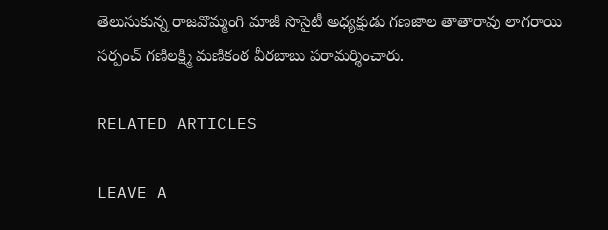తెలుసుకున్న రాజవొమ్మంగి మాజీ సొసైటీ అధ్యక్షుడు గణజాల తాతారావు లాగరాయి సర్పంచ్ గణిలక్ష్మి మణికంఠ వీరబాబు పరామర్శించారు.

RELATED ARTICLES

LEAVE A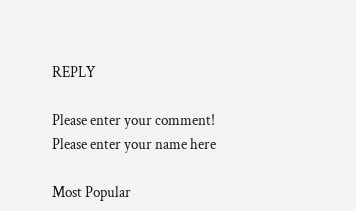REPLY

Please enter your comment!
Please enter your name here

Most Popular